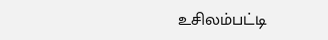உசிலம்பட்டி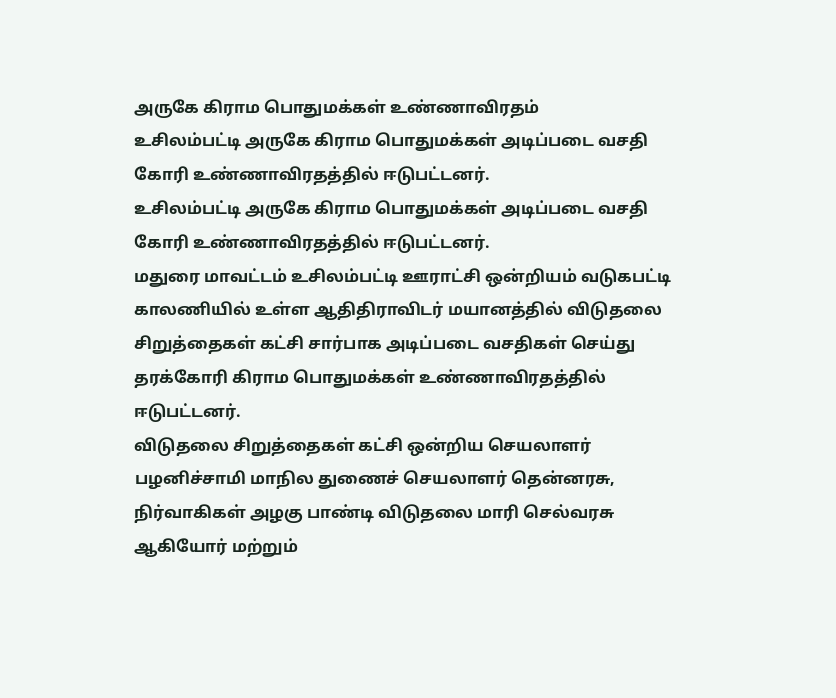அருகே கிராம பொதுமக்கள் உண்ணாவிரதம்
உசிலம்பட்டி அருகே கிராம பொதுமக்கள் அடிப்படை வசதி கோரி உண்ணாவிரதத்தில் ஈடுபட்டனர்.
உசிலம்பட்டி அருகே கிராம பொதுமக்கள் அடிப்படை வசதி கோரி உண்ணாவிரதத்தில் ஈடுபட்டனர்.
மதுரை மாவட்டம் உசிலம்பட்டி ஊராட்சி ஒன்றியம் வடுகபட்டி காலணியில் உள்ள ஆதிதிராவிடர் மயானத்தில் விடுதலை சிறுத்தைகள் கட்சி சார்பாக அடிப்படை வசதிகள் செய்து தரக்கோரி கிராம பொதுமக்கள் உண்ணாவிரதத்தில் ஈடுபட்டனர்.
விடுதலை சிறுத்தைகள் கட்சி ஒன்றிய செயலாளர் பழனிச்சாமி மாநில துணைச் செயலாளர் தென்னரசு, நிர்வாகிகள் அழகு பாண்டி விடுதலை மாரி செல்வரசு ஆகியோர் மற்றும்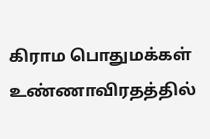கிராம பொதுமக்கள் உண்ணாவிரதத்தில்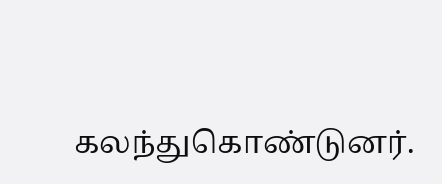கலந்துகொண்டுனர்.